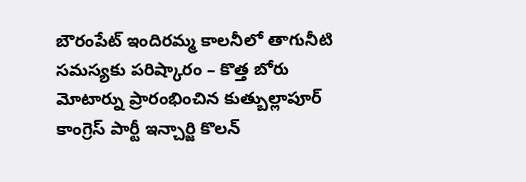బౌరంపేట్ ఇందిరమ్మ కాలనీలో తాగునీటి సమస్యకు పరిష్కారం – కొత్త బోరు మోటార్ను ప్రారంభించిన కుత్బుల్లాపూర్ కాంగ్రెస్ పార్టీ ఇన్చార్జి కొలన్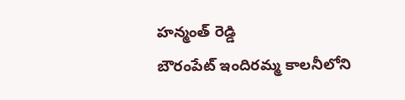హన్మంత్ రెడ్డి
బౌరంపేట్ ఇందిరమ్మ కాలనీలోని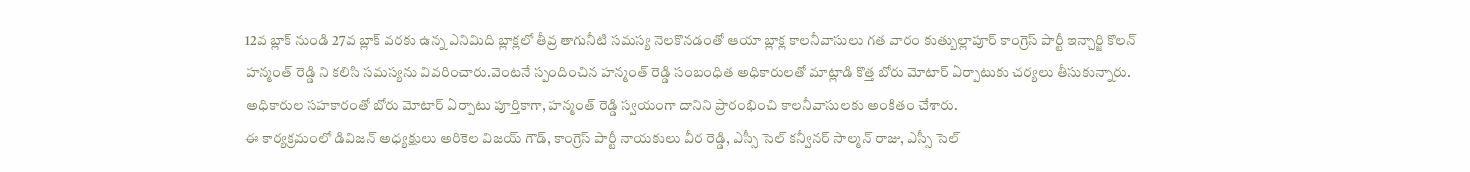12వ బ్లాక్ నుండి 27వ బ్లాక్ వరకు ఉన్న ఎనిమిది బ్లాక్లలో తీవ్ర తాగునీటి సమస్య నెలకొనడంతో ఆయా బ్లాక్ల కాలనీవాసులు గత వారం కుత్బుల్లాపూర్ కాంగ్రెస్ పార్టీ ఇన్చార్జి కొలన్ హన్మంత్ రెడ్డి ని కలిసి సమస్యను వివరించారు.వెంటనే స్పందించిన హన్మంత్ రెడ్డి సంబంధిత అధికారులతో మాట్లాడి కొత్త బోరు మోటార్ ఏర్పాటుకు చర్యలు తీసుకున్నారు. అధికారుల సహకారంతో బోరు మోటార్ ఏర్పాటు పూర్తికాగా, హన్మంత్ రెడ్డి స్వయంగా దానిని ప్రారంభించి కాలనీవాసులకు అంకితం చేశారు.
ఈ కార్యక్రమంలో డివిజన్ అధ్యక్షులు అరికెల విజయ్ గౌడ్, కాంగ్రెస్ పార్టీ నాయకులు వీర రెడ్డి, ఎస్సీ సెల్ కన్వీనర్ సాల్మన్ రాజు, ఎస్సీ సెల్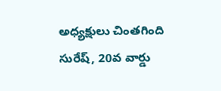అధ్యక్షులు చింతగింది సురేష్, 20వ వార్డు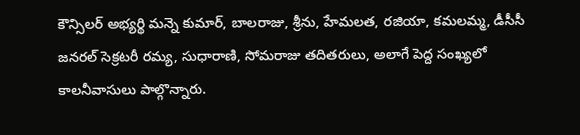కౌన్సిలర్ అభ్యర్థి మన్నె కుమార్, బాలరాజు, శ్రీను, హేమలత, రజియా, కమలమ్మ, డీసీసీ జనరల్ సెక్రటరీ రమ్య, సుధారాణి, సోమరాజు తదితరులు, అలాగే పెద్ద సంఖ్యలో కాలనీవాసులు పాల్గొన్నారు.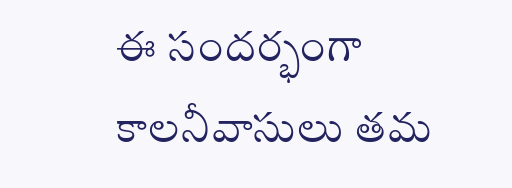ఈ సందర్భంగా కాలనీవాసులు తమ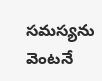సమస్యను వెంటనే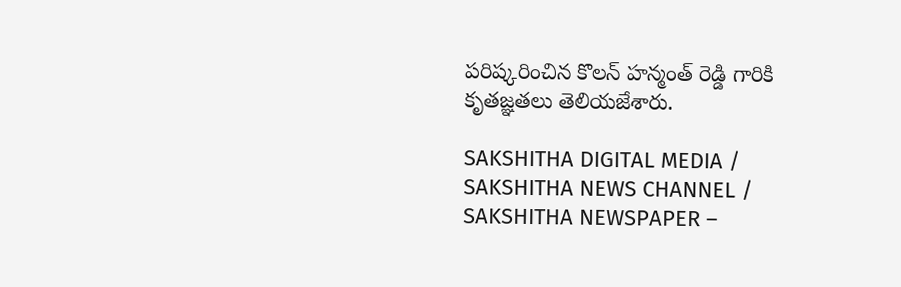పరిష్కరించిన కొలన్ హన్మంత్ రెడ్డి గారికి కృతజ్ఞతలు తెలియజేశారు.

SAKSHITHA DIGITAL MEDIA / SAKSHITHA NEWS CHANNEL / SAKSHITHA NEWSPAPER –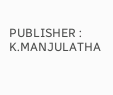PUBLISHER : K.MANJULATHA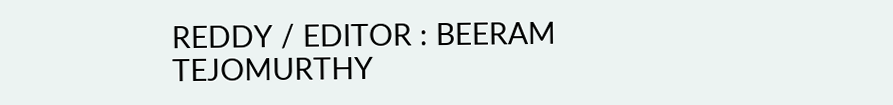REDDY / EDITOR : BEERAM TEJOMURTHY